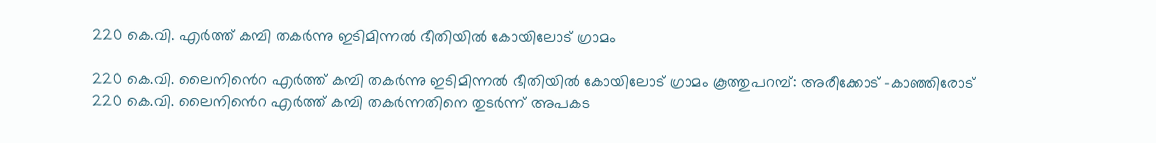220 കെ.വി. എർത്ത് കമ്പി തകർന്നു ഇടിമിന്നൽ ഭീതിയിൽ കോയിലോട് ഗ്രാമം

220 കെ.വി. ലൈനിൻെറ എർത്ത് കമ്പി തകർന്നു ഇടിമിന്നൽ ഭീതിയിൽ കോയിലോട് ഗ്രാമം കൂത്തുപറമ്പ്: അരീക്കോട് -കാഞ്ഞിരോട് 220 കെ.വി. ലൈനിൻെറ എർത്ത് കമ്പി തകർന്നതിനെ തുടർന്ന് അപകട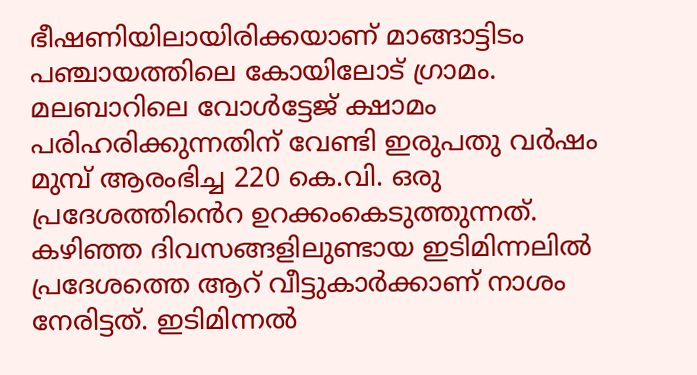ഭീഷണിയിലായിരിക്കയാണ് മാങ്ങാട്ടിടം പഞ്ചായത്തിലെ കോയിലോട് ഗ്രാമം. മലബാറിലെ വോൾട്ടേജ് ക്ഷാമം പരിഹരിക്കുന്നതിന് വേണ്ടി ഇരുപതു വർഷം മുമ്പ് ആരംഭിച്ച 220 കെ.വി. ഒരു പ്രദേശത്തിൻെറ ഉറക്കംകെടുത്തുന്നത്. കഴിഞ്ഞ ദിവസങ്ങളിലുണ്ടായ ഇടിമിന്നലിൽ പ്രദേശത്തെ ആറ് വീട്ടുകാർക്കാണ് നാശം നേരിട്ടത്. ഇടിമിന്നൽ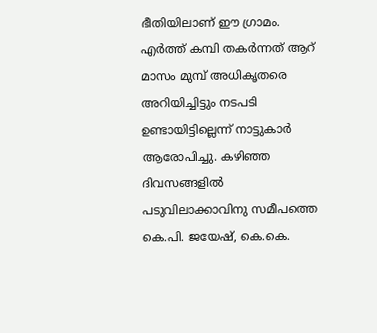ഭീതിയിലാണ് ഈ ഗ്രാമം. എർത്ത് കമ്പി തകർന്നത് ആറ് മാസം മുമ്പ് അധികൃതരെ അറിയിച്ചിട്ടും നടപടി ഉണ്ടായിട്ടില്ലെന്ന് നാട്ടുകാർ ആരോപിച്ചു. കഴിഞ്ഞ ദിവസങ്ങളിൽ പടുവിലാക്കാവിനു സമീപത്തെ കെ.പി. ജയേഷ്, കെ.കെ.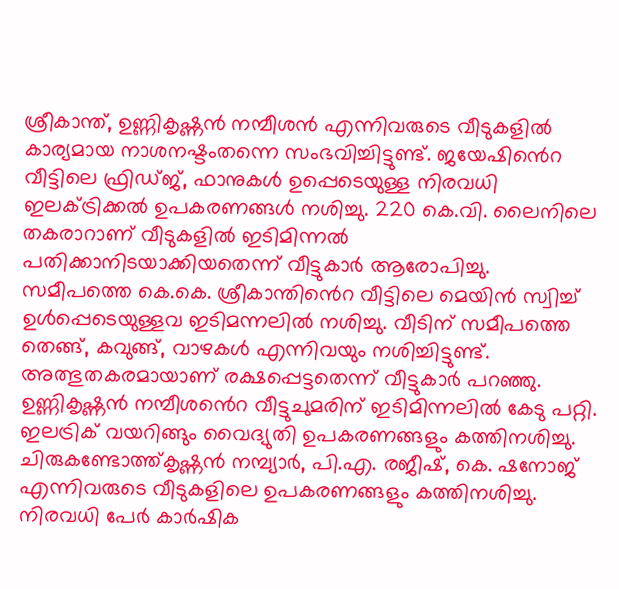ശ്രീകാന്ത്, ഉണ്ണികൃഷ്ണൻ നമ്പീശൻ എന്നിവരുടെ വീടുകളിൽ കാര്യമായ നാശനഷ്ടംതന്നെ സംഭവിച്ചിട്ടുണ്ട്. ജയേഷിൻെറ വീട്ടിലെ ഫ്രിഡ്ജ്, ഫാനുകൾ ഉപ്പെടെയുള്ള നിരവധി ഇലക്ട്രിക്കൽ ഉപകരണങ്ങൾ നശിച്ചു. 220 കെ.വി. ലൈനിലെ തകരാറാണ് വീടുകളിൽ ഇടിമിന്നൽ പതിക്കാനിടയാക്കിയതെന്ന് വീട്ടുകാർ ആരോപിച്ചു. സമീപത്തെ കെ.കെ. ശ്രീകാന്തിൻെറ വീട്ടിലെ മെയിൻ സ്വിച്ച് ഉൾപ്പെടെയുള്ളവ ഇടിമന്നലിൽ നശിച്ചു. വീടിന് സമീപത്തെ തെങ്ങ്, കവുങ്ങ്, വാഴകൾ എന്നിവയും നശിച്ചിട്ടുണ്ട്. അത്ഭുതകരമായാണ് രക്ഷപ്പെട്ടതെന്ന് വീട്ടുകാർ പറഞ്ഞു. ഉണ്ണികൃഷ്ണൻ നമ്പീശൻെറ വീട്ടുചുമരിന് ഇടിമിന്നലിൽ കേടു പറ്റി. ഇലട്രിക് വയറിങ്ങും വൈദ്യുതി ഉപകരണങ്ങളും കത്തിനശിച്ചു. ചിരുകണ്ടോത്ത്കൃഷ്ണൻ നമ്പ്യാർ, പി.എ. രജീഷ്, കെ. ഷനോജ് എന്നിവരുടെ വീടുകളിലെ ഉപകരണങ്ങളും കത്തിനശിച്ചു. നിരവധി പേർ കാർഷിക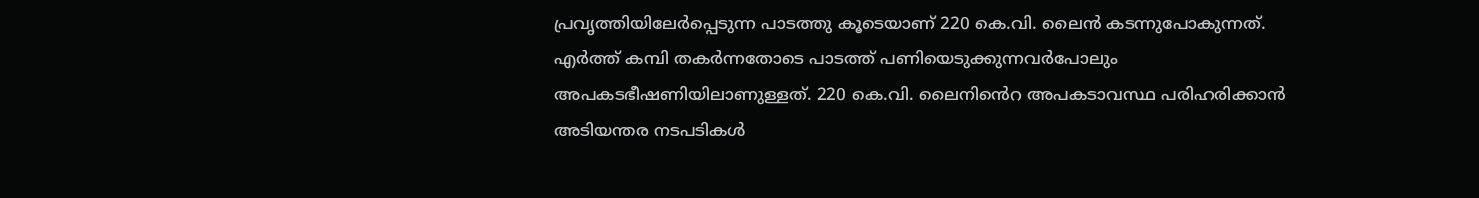പ്രവൃത്തിയിലേർപ്പെടുന്ന പാടത്തു കൂടെയാണ് 220 കെ.വി. ലൈൻ കടന്നുപോകുന്നത്. എർത്ത് കമ്പി തകർന്നതോടെ പാടത്ത് പണിയെടുക്കുന്നവർപോലും അപകടഭീഷണിയിലാണുള്ളത്. 220 കെ.വി. ലൈനിൻെറ അപകടാവസ്ഥ പരിഹരിക്കാൻ അടിയന്തര നടപടികൾ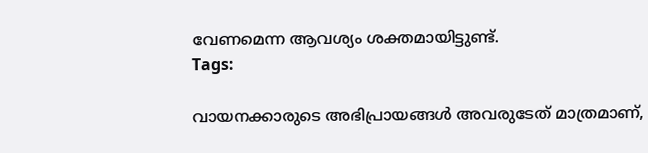വേണമെന്ന ആവശ്യം ശക്തമായിട്ടുണ്ട്.
Tags:

വായനക്കാരുടെ അഭിപ്രായങ്ങള്‍ അവരുടേത് മാത്രമാണ്,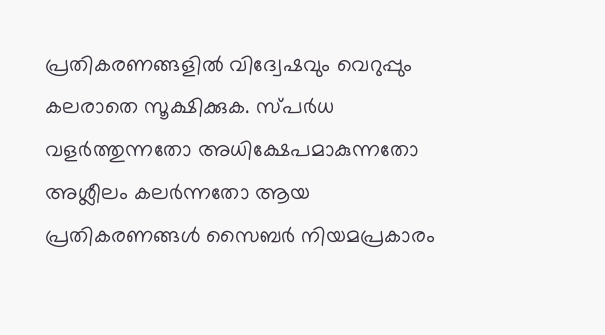പ്രതികരണങ്ങളിൽ വിദ്വേഷവും വെറുപ്പും കലരാതെ സൂക്ഷിക്കുക. സ്പർധ വളർത്തുന്നതോ അധിക്ഷേപമാകുന്നതോ അശ്ലീലം കലർന്നതോ ആയ പ്രതികരണങ്ങൾ സൈബർ നിയമപ്രകാരം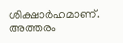ശിക്ഷാർഹമാണ്. അത്തരം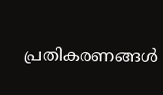പ്രതികരണങ്ങൾ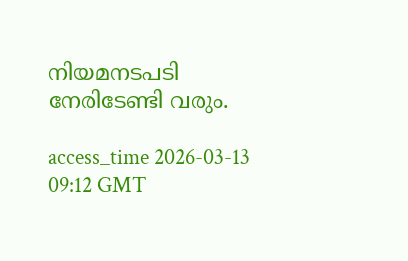നിയമനടപടി നേരിടേണ്ടി വരും.

access_time 2026-03-13 09:12 GMT